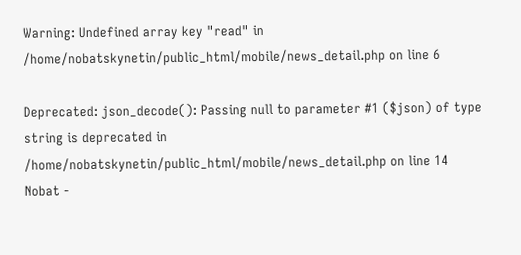Warning: Undefined array key "read" in /home/nobatskynetin/public_html/mobile/news_detail.php on line 6

Deprecated: json_decode(): Passing null to parameter #1 ($json) of type string is deprecated in /home/nobatskynetin/public_html/mobile/news_detail.php on line 14
Nobat -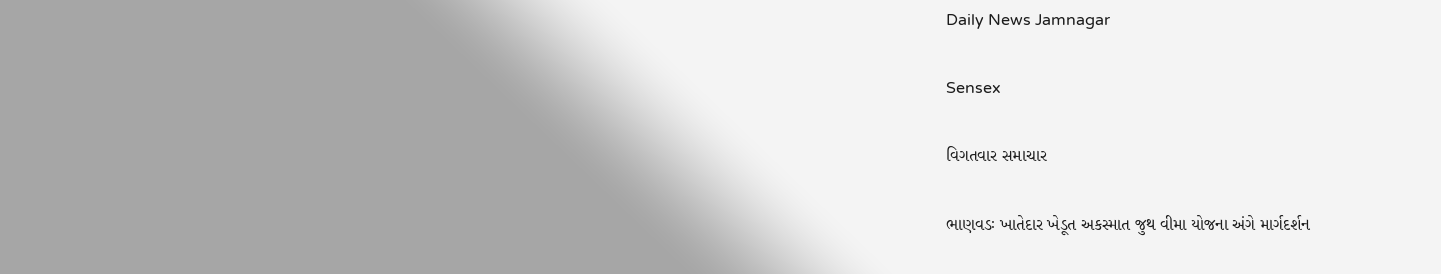Daily News Jamnagar

Sensex

વિગતવાર સમાચાર

ભાણવડઃ ખાતેદાર ખેડૂત અકસ્માત જુથ વીમા યોજના અંગે માર્ગદર્શન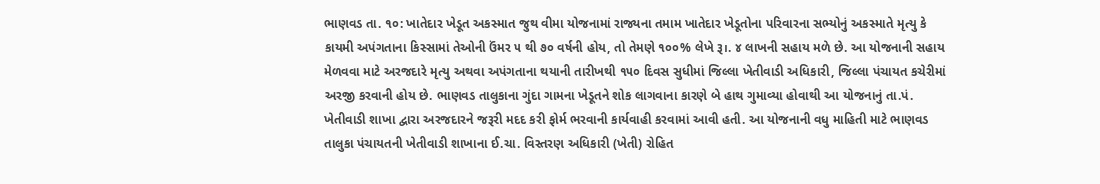ભાણવડ તા. ૧૦: ખાતેદાર ખેડૂત અકસ્માત જુથ વીમા યોજનામાં રાજ્યના તમામ ખાતેદાર ખેડૂતોના પરિવારના સભ્યોનું અકસ્માતે મૃત્યુ કે કાયમી અપંગતાના કિસ્સામાં તેઓની ઉંમર ૫ થી ૭૦ વર્ષની હોય, તો તેમણે ૧૦૦% લેખે રૂ।. ૪ લાખની સહાય મળે છે. આ યોજનાની સહાય મેળવવા માટે અરજદારે મૃત્યુ અથવા અપંગતાના થયાની તારીખથી ૧૫૦ દિવસ સુધીમાં જિલ્લા ખેતીવાડી અધિકારી, જિલ્લા પંચાયત કચેરીમાં અરજી કરવાની હોય છે. ભાણવડ તાલુકાના ગુંદા ગામના ખેડૂતને શોક લાગવાના કારણે બે હાથ ગુમાવ્યા હોવાથી આ યોજનાનું તા.પં. ખેતીવાડી શાખા દ્વારા અરજદારને જરૂરી મદદ કરી ફોર્મ ભરવાની કાર્યવાહી કરવામાં આવી હતી. આ યોજનાની વધુ માહિતી માટે ભાણવડ તાલુકા પંચાયતની ખેતીવાડી શાખાના ઈ.ચા. વિસ્તરણ અધિકારી (ખેતી) રોહિત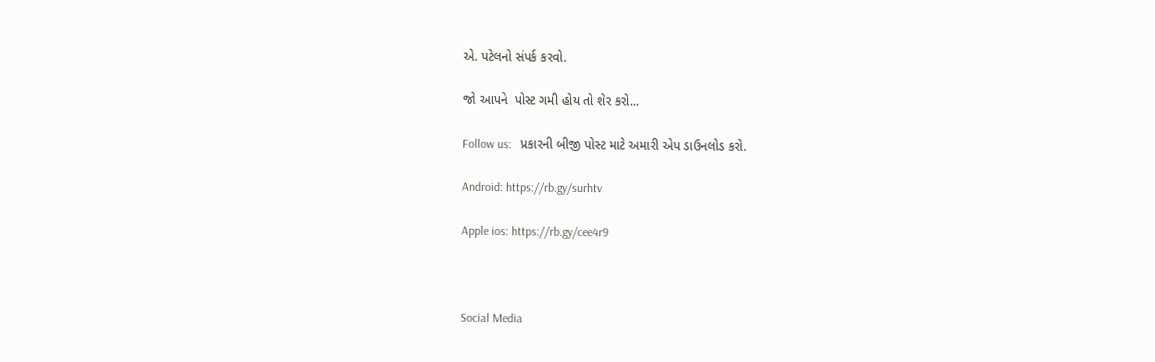એ. પટેલનો સંપર્ક કરવો.

જો આપને  પોસ્ટ ગમી હોય તો શેર કરો...

Follow us:   પ્રકારની બીજી પોસ્ટ માટે અમારી એપ ડાઉનલોડ કરો.

Android: https://rb.gy/surhtv

Apple ios: https://rb.gy/cee4r9



Social Media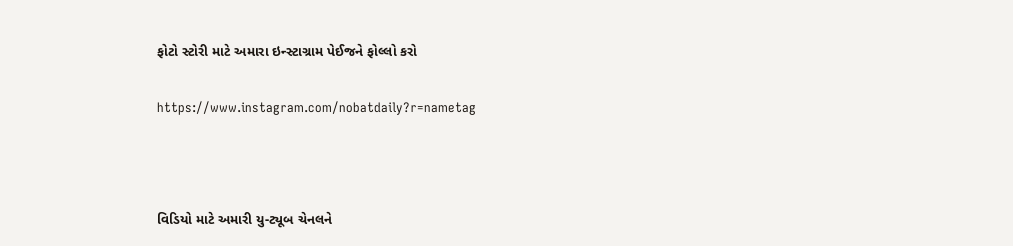ફોટો સ્ટોરી માટે અમારા ઇન્સ્ટાગ્રામ પેઈજને ફોલ્લો કરો

https://www.instagram.com/nobatdaily?r=nametag



વિડિયો માટે અમારી યુ-ટ્યૂબ ચેનલને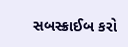સબસ્ક્રાઈબ કરો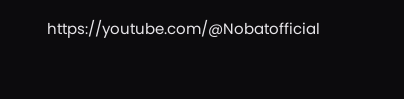https://youtube.com/@Nobatofficial